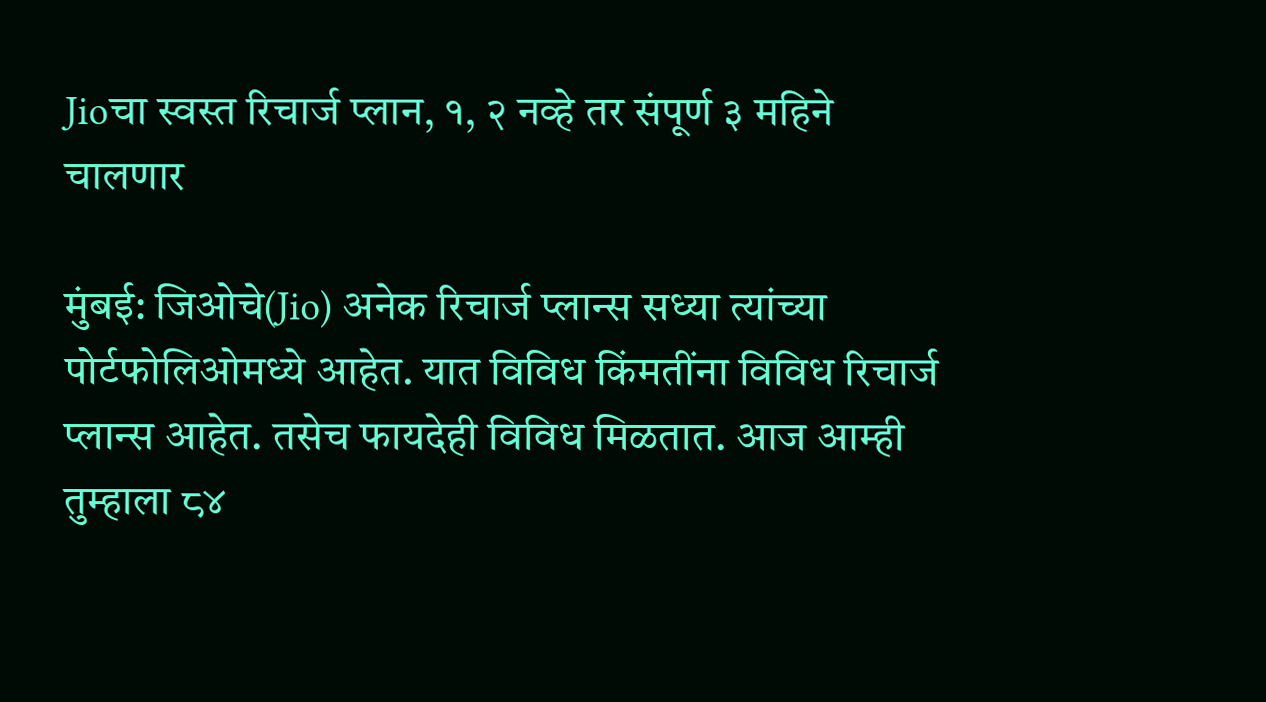Jioचा स्वस्त रिचार्ज प्लान, १, २ नव्हे तर संपूर्ण ३ महिने चालणार

मुंबई: जिओचे(Jio) अनेक रिचार्ज प्लान्स सध्या त्यांच्या पोर्टफोलिओमध्ये आहेत. यात विविध किंमतींना विविध रिचार्ज प्लान्स आहेत. तसेच फायदेही विविध मिळतात. आज आम्ही तुम्हाला ८४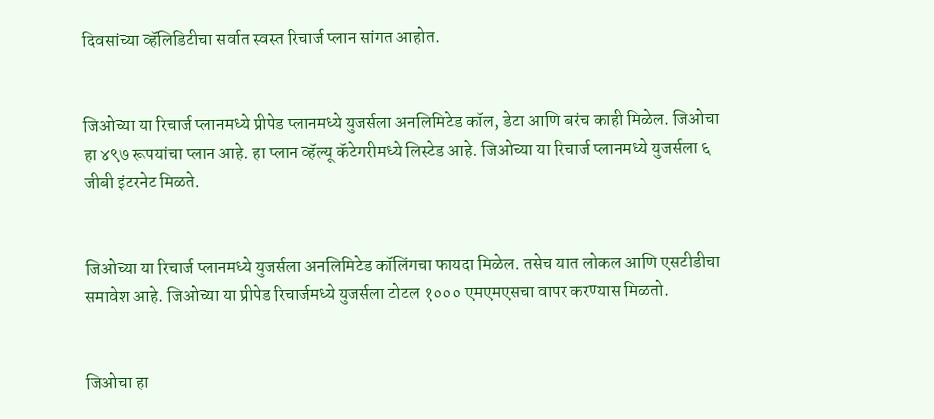दिवसांच्या व्हॅलिडिटीचा सर्वात स्वस्त रिचार्ज प्लान सांगत आहोत.


जिओच्या या रिचार्ज प्लानमध्ये प्रीपेड प्लानमध्ये युजर्सला अनलिमिटेड कॉल, डेटा आणि बरंच काही मिळेल. जिओचा हा ४९७ रूपयांचा प्लान आहे. हा प्लान व्हॅल्यू कॅटेगरीमध्ये लिस्टेड आहे. जिओच्या या रिचार्ज प्लानमध्ये युजर्सला ६ जीबी इंटरनेट मिळते.


जिओच्या या रिचार्ज प्लानमध्ये युजर्सला अनलिमिटेड कॉलिंगचा फायदा मिळेल. तसेच यात लोकल आणि एसटीडीचा समावेश आहे. जिओच्या या प्रीपेड रिचार्जमध्ये युजर्सला टोटल १००० एमएमएसचा वापर करण्यास मिळतो.


जिओचा हा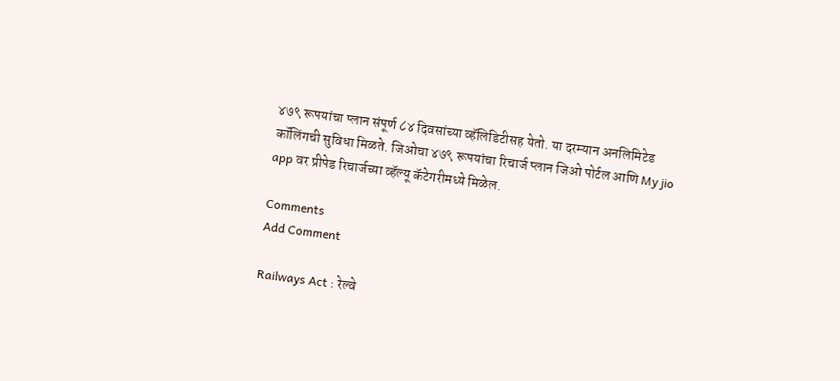४७९ रूपयांचा प्लान संपूर्ण ८४ दिवसांच्या व्हॅलिडिटीसह येतो. या दरम्यान अनलिमिटेड कॉलिंगची सुविधा मिळते. जिओचा ४७९ रूपयांचा रिचार्ज प्लान जिओ पोर्टल आणि My jio app वर प्रीपेड रिचार्जच्या व्हॅल्यू कॅटेगरीमध्ये मिळेल.

Comments
Add Comment

Railways Act : रेल्वे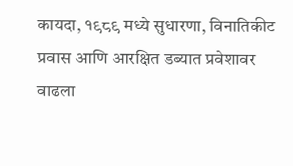कायदा, १९८९ मध्ये सुधारणा, विनातिकीट प्रवास आणि आरक्षित डब्यात प्रवेशावर वाढला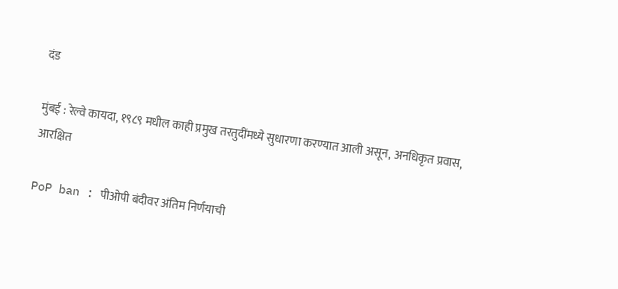दंड

मुंबई : रेल्वे कायदा, १९८९ मधील काही प्रमुख तरतुदींमध्ये सुधारणा करण्यात आली असून, अनधिकृत प्रवास, आरक्षित

PoP ban : पीओपी बंदीवर अंतिम निर्णयाची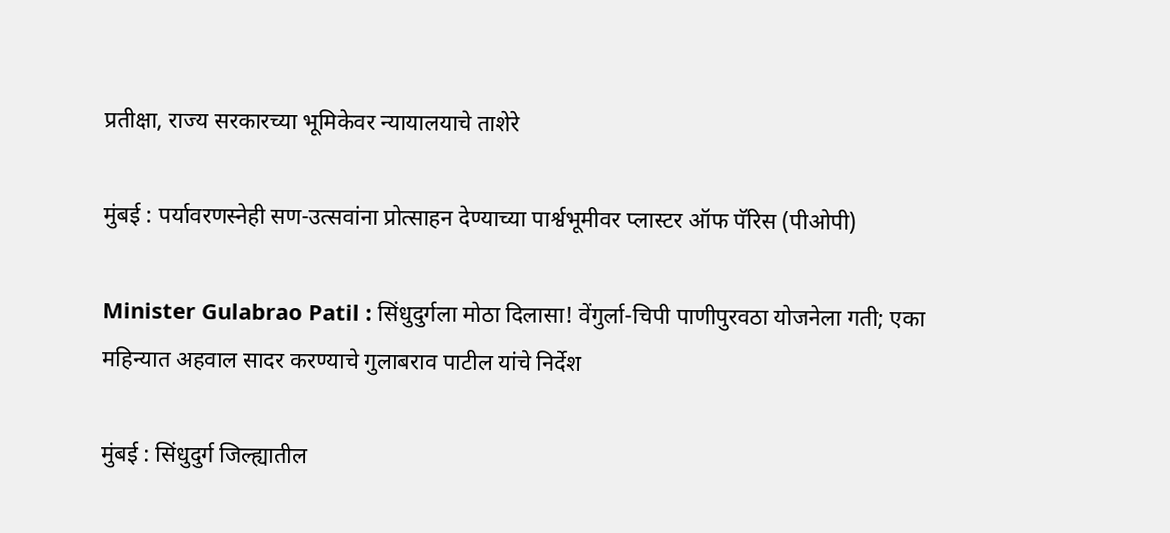प्रतीक्षा, राज्य सरकारच्या भूमिकेवर न्यायालयाचे ताशेरे

मुंबई : पर्यावरणस्नेही सण-उत्सवांना प्रोत्साहन देण्याच्या पार्श्वभूमीवर प्लास्टर ऑफ पॅरिस (पीओपी)

Minister Gulabrao Patil : सिंधुदुर्गला मोठा दिलासा! वेंगुर्ला-चिपी पाणीपुरवठा योजनेला गती; एका महिन्यात अहवाल सादर करण्याचे गुलाबराव पाटील यांचे निर्देश

मुंबई : सिंधुदुर्ग जिल्ह्यातील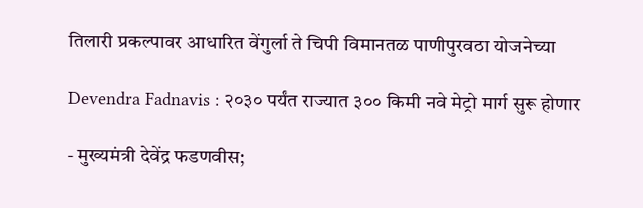तिलारी प्रकल्पावर आधारित वेंगुर्ला ते चिपी विमानतळ पाणीपुरवठा योजनेच्या

Devendra Fadnavis : २०३० पर्यंत राज्यात ३०० किमी नवे मेट्रो मार्ग सुरू होणार

- मुख्यमंत्री देवेंद्र फडणवीस;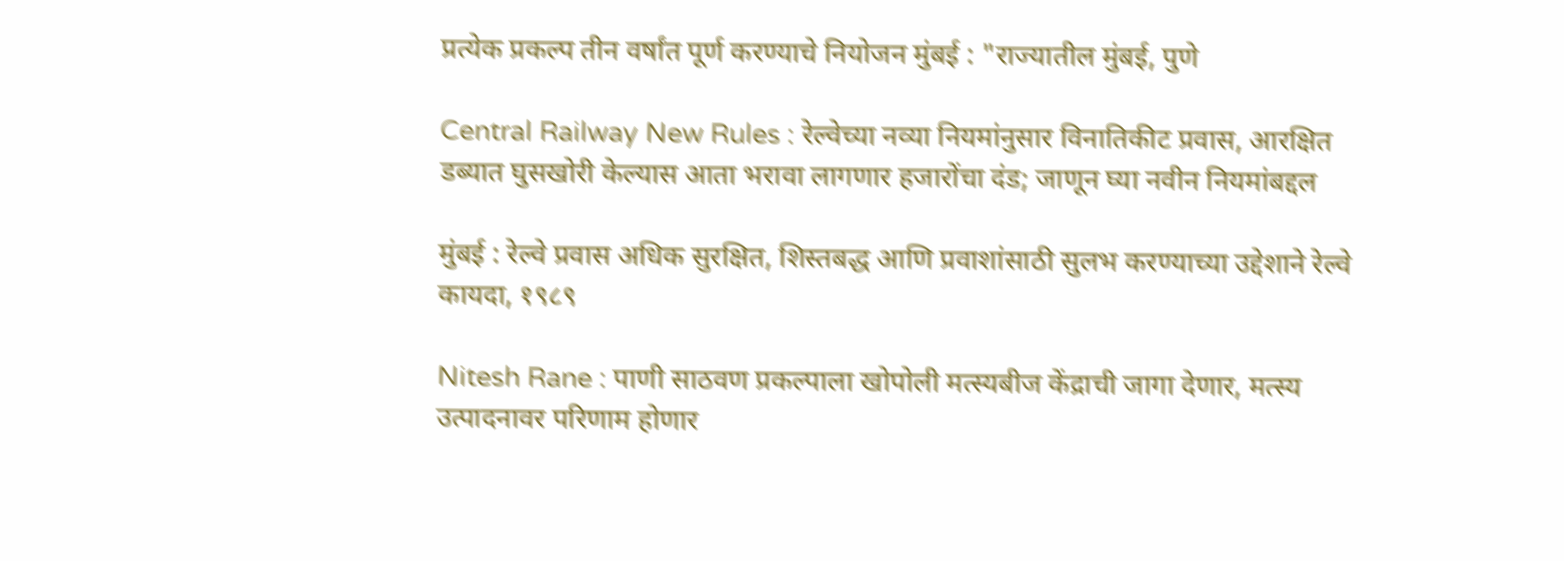प्रत्येक प्रकल्प तीन वर्षांत पूर्ण करण्याचे नियोजन मुंबई : "राज्यातील मुंबई, पुणे

Central Railway New Rules : रेल्वेच्या नव्या नियमांनुसार विनातिकीट प्रवास, आरक्षित डब्यात घुसखोरी केल्यास आता भरावा लागणार हजारोंचा दंड; जाणून घ्या नवीन नियमांबद्दल

मुंबई : रेल्वे प्रवास अधिक सुरक्षित, शिस्तबद्ध आणि प्रवाशांसाठी सुलभ करण्याच्या उद्देशाने रेल्वे कायदा, १९८९

Nitesh Rane : पाणी साठवण प्रकल्पाला खोपोली मत्स्यबीज केंद्राची जागा देणार, मत्स्य उत्पादनावर परिणाम होणार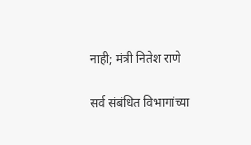नाही; मंत्री नितेश राणे

सर्व संबंधित विभागांच्या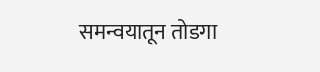समन्वयातून तोडगा